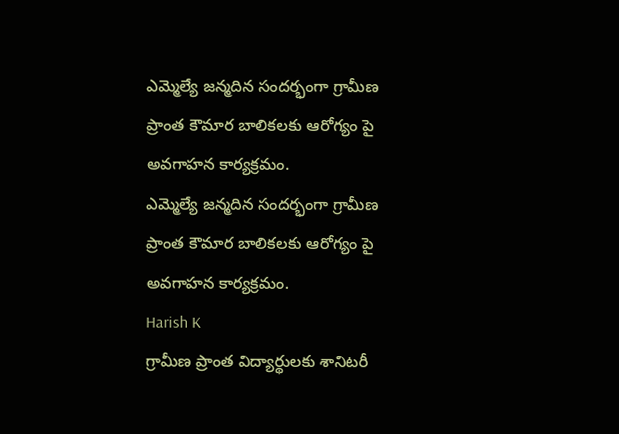ఎమ్మెల్యే జన్మదిన సందర్భంగా గ్రామీణ ప్రాంత కౌమార బాలికలకు ఆరోగ్యం పై అవగాహన కార్యక్రమం.
ఎమ్మెల్యే జన్మదిన సందర్భంగా గ్రామీణ ప్రాంత కౌమార బాలికలకు ఆరోగ్యం పై అవగాహన కార్యక్రమం.
Harish K
గ్రామీణ ప్రాంత విద్యార్థులకు శానిటరీ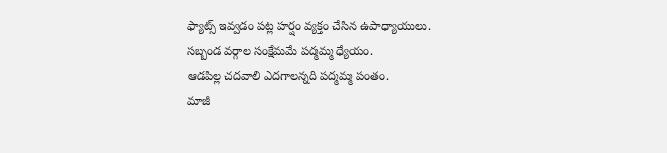ఫ్యాట్స్ ఇవ్వడం పట్ల హర్షం వ్యక్తం చేసిన ఉపాధ్యాయులు.
సబ్బండ వర్గాల సంక్షేమమే పద్మమ్మ ధ్యేయం.
ఆడపిల్ల చదవాలి ఎదగాలన్నది పద్మమ్మ పంతం.
మాజీ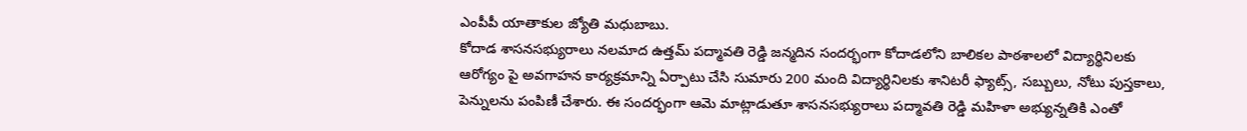ఎంపీపీ యాతాకుల జ్యోతి మధుబాబు.
కోదాడ శాసనసభ్యురాలు నలమాద ఉత్తమ్ పద్మావతి రెడ్డి జన్మదిన సందర్భంగా కోదాడలోని బాలికల పాఠశాలలో విద్యార్థినిలకు ఆరోగ్యం పై అవగాహన కార్యక్రమాన్ని ఏర్పాటు చేసి సుమారు 200 మంది విద్యార్థినిలకు శానిటరీ ఫ్యాట్స్, సబ్బులు, నోటు పుస్తకాలు, పెన్నులను పంపిణీ చేశారు. ఈ సందర్భంగా ఆమె మాట్లాడుతూ శాసనసభ్యురాలు పద్మావతి రెడ్డి మహిళా అభ్యున్నతికి ఎంతో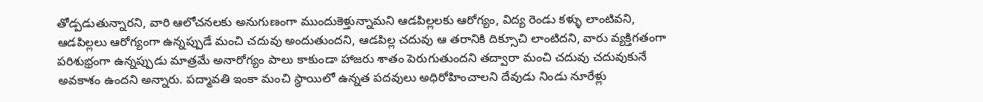తోడ్పడుతున్నారని, వారి ఆలోచనలకు అనుగుణంగా ముందుకెళ్తున్నామని ఆడపిల్లలకు ఆరోగ్యం, విద్య రెండు కళ్ళు లాంటివని, ఆడపిల్లలు ఆరోగ్యంగా ఉన్నప్పుడే మంచి చదువు అందుతుందని, ఆడపిల్ల చదువు ఆ తరానికి దిక్సూచి లాంటిదని, వారు వ్యక్తిగతంగా పరిశుభ్రంగా ఉన్నప్పుడు మాత్రమే అనారోగ్యం పాలు కాకుండా హాజరు శాతం పెరుగుతుందని తద్వారా మంచి చదువు చదువుకునే అవకాశం ఉందని అన్నారు. పద్మావతి ఇంకా మంచి స్థాయిలో ఉన్నత పదవులు అధిరోహించాలని దేవుడు నిండు నూరేళ్లు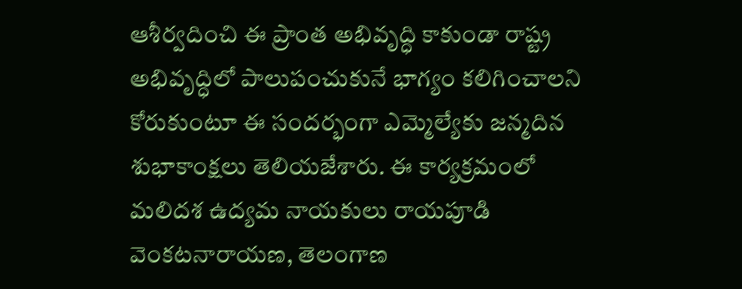ఆశీర్వదించి ఈ ప్రాంత అభివృద్ధి కాకుండా రాష్ట్ర అభివృద్ధిలో పాలుపంచుకునే భాగ్యం కలిగించాలని కోరుకుంటూ ఈ సందర్భంగా ఎమ్మెల్యేకు జన్మదిన శుభాకాంక్షలు తెలియజేశారు. ఈ కార్యక్రమంలో మలిదశ ఉద్యమ నాయకులు రాయపూడి వెంకటనారాయణ, తెలంగాణ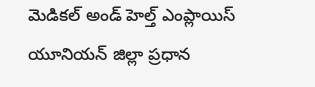మెడికల్ అండ్ హెల్త్ ఎంప్లాయిస్ యూనియన్ జిల్లా ప్రధాన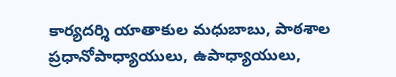కార్యదర్శి యాతాకుల మధుబాబు, పాఠశాల ప్రధానోపాధ్యాయులు, ఉపాధ్యాయులు,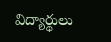విద్యార్థులు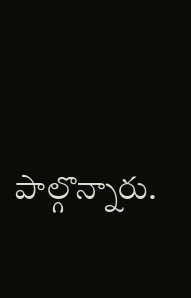పాల్గొన్నారు.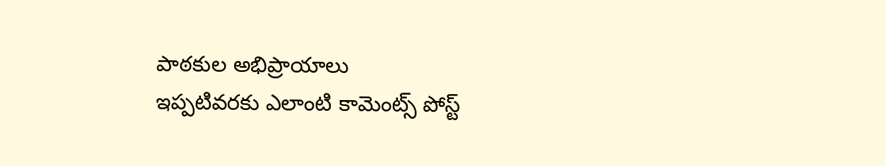పాఠకుల అభిప్రాయాలు
ఇప్పటివరకు ఎలాంటి కామెంట్స్ పోస్ట్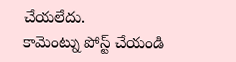చేయలేదు.
కామెంట్ను పోస్ట్ చేయండి